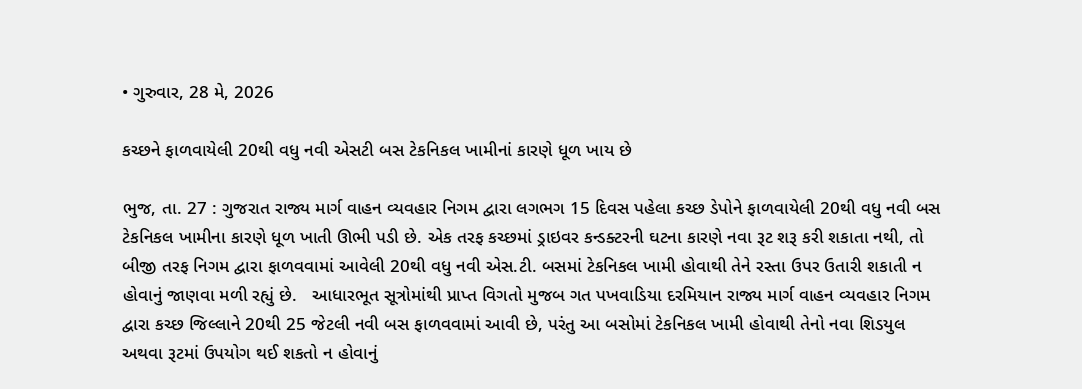• ગુરુવાર, 28 મે, 2026

કચ્છને ફાળવાયેલી 20થી વધુ નવી એસટી બસ ટેકનિકલ ખામીનાં કારણે ધૂળ ખાય છે

ભુજ, તા. 27 : ગુજરાત રાજ્ય માર્ગ વાહન વ્યવહાર નિગમ દ્વારા લગભગ 15 દિવસ પહેલા કચ્છ ડેપોને ફાળવાયેલી 20થી વધુ નવી બસ ટેકનિકલ ખામીના કારણે ધૂળ ખાતી ઊભી પડી છે. એક તરફ કચ્છમાં ડ્રાઇવર કન્ડક્ટરની ઘટના કારણે નવા રૂટ શરૂ કરી શકાતા નથી, તો બીજી તરફ નિગમ દ્વારા ફાળવવામાં આવેલી 20થી વધુ નવી એસ.ટી. બસમાં ટેકનિકલ ખામી હોવાથી તેને રસ્તા ઉપર ઉતારી શકાતી ન હોવાનું જાણવા મળી રહ્યું છે.   આધારભૂત સૂત્રોમાંથી પ્રાપ્ત વિગતો મુજબ ગત પખવાડિયા દરમિયાન રાજ્ય માર્ગ વાહન વ્યવહાર નિગમ દ્વારા કચ્છ જિલ્લાને 20થી 25 જેટલી નવી બસ ફાળવવામાં આવી છે, પરંતુ આ બસોમાં ટેકનિકલ ખામી હોવાથી તેનો નવા શિડયુલ અથવા રૂટમાં ઉપયોગ થઈ શકતો ન હોવાનું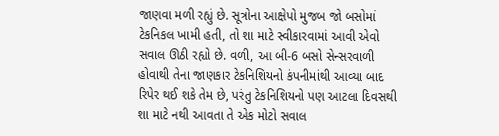જાણવા મળી રહ્યું છે. સૂત્રોના આક્ષેપો મુજબ જો બસોમાં ટેકનિકલ ખામી હતી, તો શા માટે સ્વીકારવામાં આવી એવો સવાલ ઊઠી રહ્યો છે. વળી, આ બી-6 બસો સેન્સરવાળી હોવાથી તેના જાણકાર ટેકનિશિયનો કંપનીમાંથી આવ્યા બાદ રિપેર થઈ શકે તેમ છે, પરંતુ ટેકનિશિયનો પણ આટલા દિવસથી શા માટે નથી આવતા તે એક મોટો સવાલ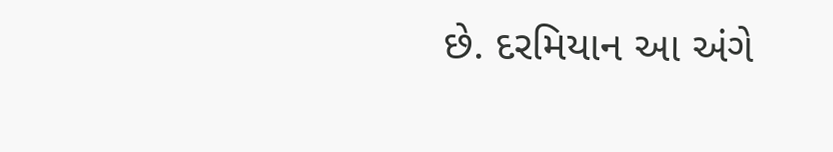છે. દરમિયાન આ અંગે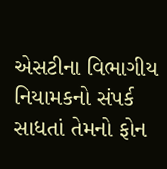એસટીના વિભાગીય નિયામકનો સંપર્ક સાધતાં તેમનો ફોન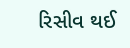રિસીવ થઈ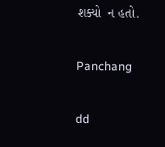શક્યો  ન હતો.

Panchang

dd